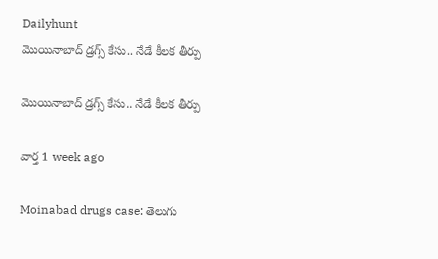Dailyhunt
మొయినాబాద్ డ్రగ్స్ కేసు.. నేడే కీలక తీర్పు

మొయినాబాద్ డ్రగ్స్ కేసు.. నేడే కీలక తీర్పు

వార్త 1 week ago

Moinabad drugs case: తెలుగు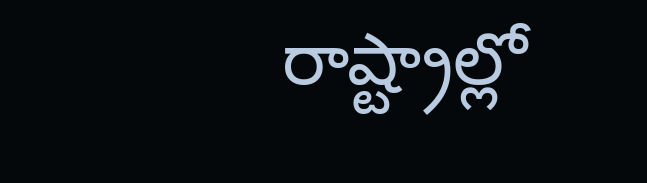రాష్ట్రాల్లో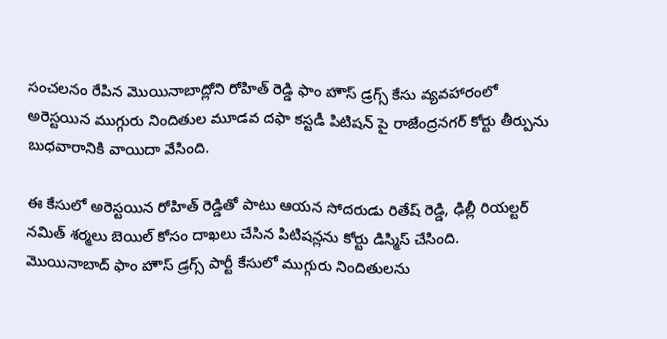సంచలనం రేపిన మొయినాబాద్లోని రోహిత్ రెడ్డి ఫాం హౌస్ డ్రగ్స్ కేసు వ్యవహారంలో అరెస్టయిన ముగ్గురు నిందితుల మూడవ దఫా కస్టడీ పిటిషన్ పై రాజేంద్రనగర్ కోర్టు తీర్పును బుధవారానికి వాయిదా వేసింది.

ఈ కేసులో అరెస్టయిన రోహిత్ రెడ్డితో పాటు ఆయన సోదరుడు రితేష్ రెడ్డి, ఢిల్లీ రియల్టర్ నమిత్ శర్మలు బెయిల్ కోసం దాఖలు చేసిన పిటిషన్లను కోర్టు డిస్మిస్ చేసింది.
మొయినాబాద్ ఫాం హౌస్ డ్రగ్స్ పార్టీ కేసులో ముగ్గురు నిందితులను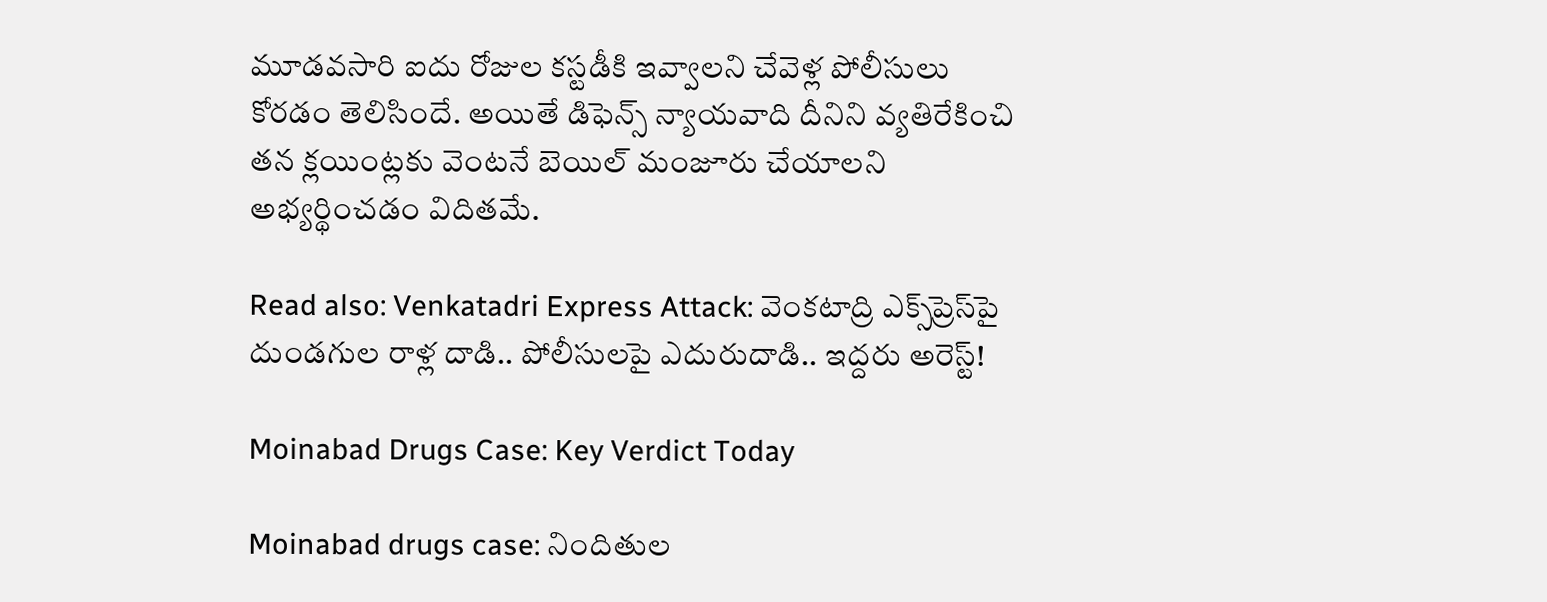మూడవసారి ఐదు రోజుల కస్టడీకి ఇవ్వాలని చేవెళ్ల పోలీసులు కోరడం తెలిసిందే. అయితే డిఫెన్స్ న్యాయవాది దీనిని వ్యతిరేకించి తన క్లయింట్లకు వెంటనే బెయిల్ మంజూరు చేయాలని అభ్యర్థించడం విదితమే.

Read also: Venkatadri Express Attack: వెంకటాద్రి ఎక్స్‌ప్రెస్‌పై దుండగుల రాళ్ల దాడి.. పోలీసులపై ఎదురుదాడి.. ఇద్దరు అరెస్ట్!

Moinabad Drugs Case: Key Verdict Today

Moinabad drugs case: నిందితుల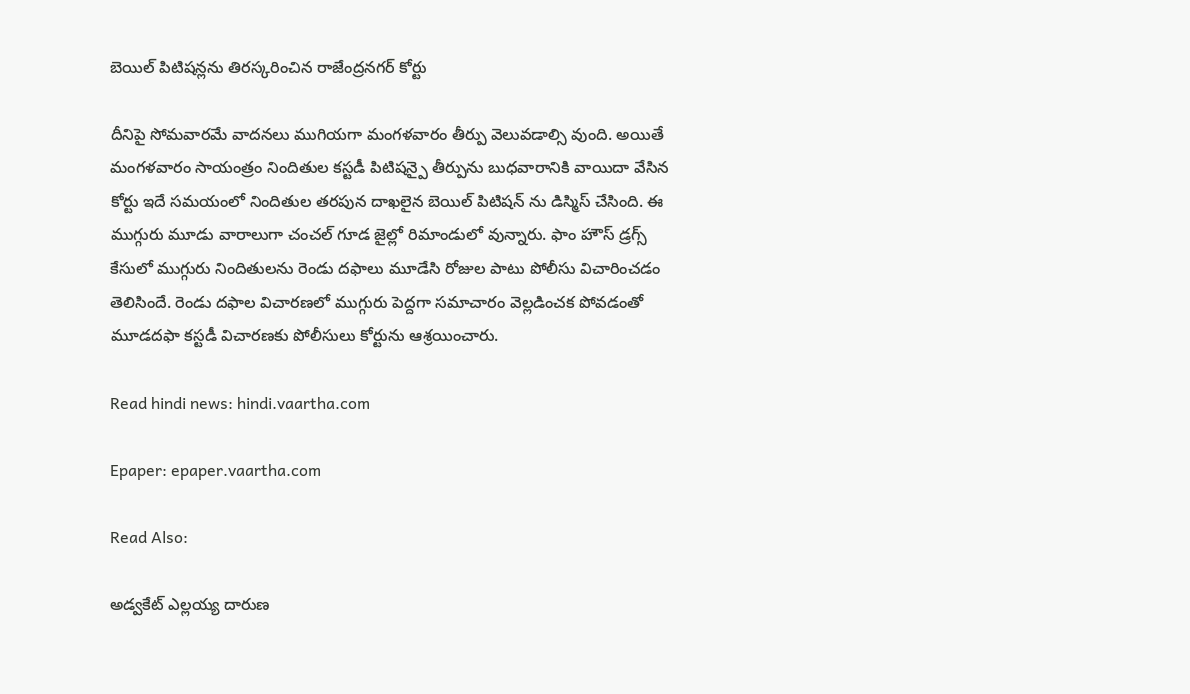బెయిల్ పిటిషన్లను తిరస్కరించిన రాజేంద్రనగర్ కోర్టు

దీనిపై సోమవారమే వాదనలు ముగియగా మంగళవారం తీర్పు వెలువడాల్సి వుంది. అయితే మంగళవారం సాయంత్రం నిందితుల కస్టడీ పిటిషన్పై తీర్పును బుధవారానికి వాయిదా వేసిన కోర్టు ఇదే సమయంలో నిందితుల తరపున దాఖలైన బెయిల్ పిటిషన్ ను డిస్మిస్ చేసింది. ఈ ముగ్గురు మూడు వారాలుగా చంచల్ గూడ జైల్లో రిమాండులో వున్నారు. ఫాం హౌస్ డ్రగ్స్ కేసులో ముగ్గురు నిందితులను రెండు దఫాలు మూడేసి రోజుల పాటు పోలీసు విచారించడం తెలిసిందే. రెండు దఫాల విచారణలో ముగ్గురు పెద్దగా సమాచారం వెల్లడించక పోవడంతో మూడదఫా కస్టడీ విచారణకు పోలీసులు కోర్టును ఆశ్రయించారు.

Read hindi news: hindi.vaartha.com

Epaper: epaper.vaartha.com

Read Also:

అడ్వకేట్ ఎల్లయ్య దారుణ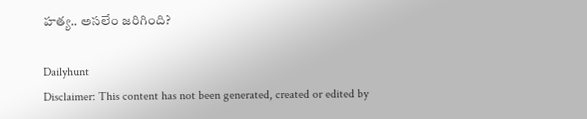హత్య.. అసలేం జరిగింది?

Dailyhunt
Disclaimer: This content has not been generated, created or edited by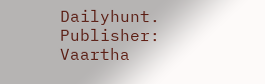Dailyhunt. Publisher: Vaartha